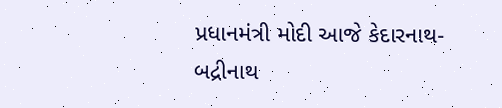પ્રધાનમંત્રી મોદી આજે કેદારનાથ-બદ્રીનાથ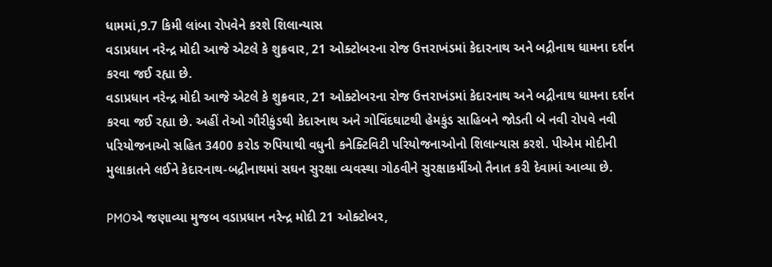ધામમાં,9.7 કિમી લાંબા રોપવેને કરશે શિલાન્યાસ
વડાપ્રધાન નરેન્દ્ર મોદી આજે એટલે કે શુક્રવાર, 21 ઓક્ટોબરના રોજ ઉત્તરાખંડમાં કેદારનાથ અને બદ્રીનાથ ધામના દર્શન કરવા જઈ રહ્યા છે.
વડાપ્રધાન નરેન્દ્ર મોદી આજે એટલે કે શુક્રવાર, 21 ઓક્ટોબરના રોજ ઉત્તરાખંડમાં કેદારનાથ અને બદ્રીનાથ ધામના દર્શન કરવા જઈ રહ્યા છે. અહીં તેઓ ગૌરીકુંડથી કેદારનાથ અને ગોવિંદઘાટથી હેમકુંડ સાહિબને જોડતી બે નવી રોપવે નવી પરિયોજનાઓ સહિત 3400 કરોડ રુપિયાથી વધુની કનેક્ટિવિટી પરિયોજનાઓનો શિલાન્યાસ કરશે. પીએમ મોદીની મુલાકાતને લઈને કેદારનાથ-બદ્રીનાથમાં સઘન સુરક્ષા વ્યવસ્થા ગોઠવીને સુરક્ષાકર્મીઓ તૈનાત કરી દેવામાં આવ્યા છે.

PMOએ જણાવ્યા મુજબ વડાપ્રધાન નરેન્દ્ર મોદી 21 ઓક્ટોબર,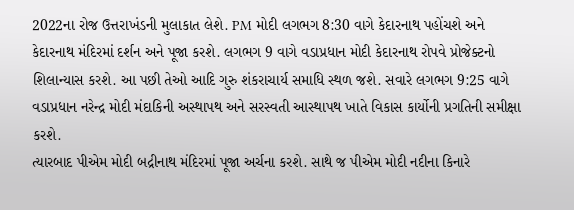2022ના રોજ ઉત્તરાખંડની મુલાકાત લેશે. PM મોદી લગભગ 8:30 વાગે કેદારનાથ પહોંચશે અને કેદારનાથ મંદિરમાં દર્શન અને પૂજા કરશે. લગભગ 9 વાગે વડાપ્રધાન મોદી કેદારનાથ રોપવે પ્રોજેક્ટનો શિલાન્યાસ કરશે. આ પછી તેઓ આદિ ગુરુ શંકરાચાર્ય સમાધિ સ્થળ જશે. સવારે લગભગ 9:25 વાગે વડાપ્રધાન નરેન્દ્ર મોદી મંદાકિની અસ્થાપથ અને સરસ્વતી આસ્થાપથ ખાતે વિકાસ કાર્યોની પ્રગતિની સમીક્ષા કરશે.
ત્યારબાદ પીએમ મોદી બદ્રીનાથ મંદિરમાં પૂજા અર્ચના કરશે. સાથે જ પીએમ મોદી નદીના કિનારે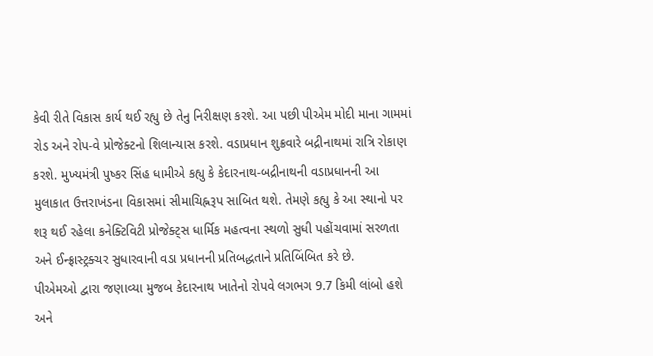કેવી રીતે વિકાસ કાર્ય થઈ રહ્યુ છે તેનુ નિરીક્ષણ કરશે. આ પછી પીએમ મોદી માના ગામમાં રોડ અને રોપ-વે પ્રોજેક્ટનો શિલાન્યાસ કરશે. વડાપ્રધાન શુક્રવારે બદ્રીનાથમાં રાત્રિ રોકાણ કરશે. મુખ્યમંત્રી પુષ્કર સિંહ ધામીએ કહ્યુ કે કેદારનાથ-બદ્રીનાથની વડાપ્રધાનની આ મુલાકાત ઉત્તરાખંડના વિકાસમાં સીમાચિહ્નરૂપ સાબિત થશે. તેમણે કહ્યુ કે આ સ્થાનો પર શરૂ થઈ રહેલા કનેક્ટિવિટી પ્રોજેક્ટ્સ ધાર્મિક મહત્વના સ્થળો સુધી પહોંચવામાં સરળતા અને ઈન્ફ્રાસ્ટ્રક્ચર સુધારવાની વડા પ્રધાનની પ્રતિબદ્ધતાને પ્રતિબિંબિત કરે છે.
પીએમઓ દ્વારા જણાવ્યા મુજબ કેદારનાથ ખાતેનો રોપવે લગભગ 9.7 કિમી લાંબો હશે અને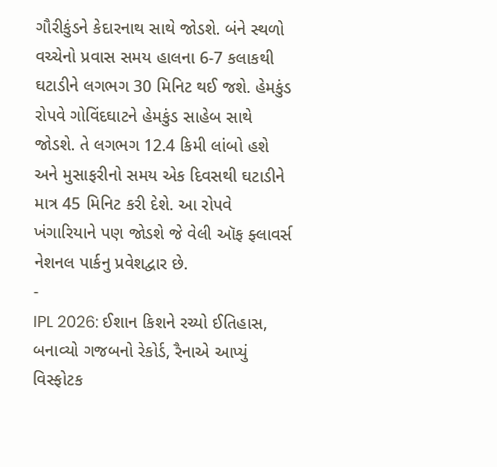ગૌરીકુંડને કેદારનાથ સાથે જોડશે. બંને સ્થળો વચ્ચેનો પ્રવાસ સમય હાલના 6-7 કલાકથી ઘટાડીને લગભગ 30 મિનિટ થઈ જશે. હેમકુંડ રોપવે ગોવિંદઘાટને હેમકુંડ સાહેબ સાથે જોડશે. તે લગભગ 12.4 કિમી લાંબો હશે અને મુસાફરીનો સમય એક દિવસથી ઘટાડીને માત્ર 45 મિનિટ કરી દેશે. આ રોપવે ખંગારિયાને પણ જોડશે જે વેલી ઑફ ફ્લાવર્સ નેશનલ પાર્કનુ પ્રવેશદ્વાર છે.
-
IPL 2026: ઈશાન કિશને રચ્યો ઈતિહાસ, બનાવ્યો ગજબનો રેકોર્ડ, રૈનાએ આપ્યું વિસ્ફોટક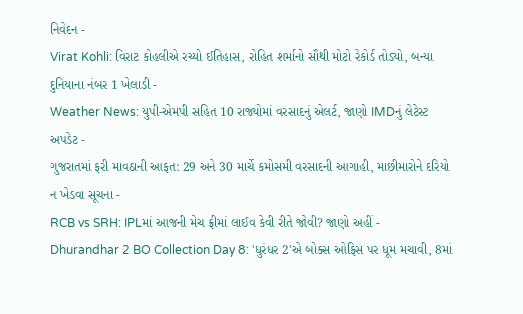નિવેદન -
Virat Kohli: વિરાટ કોહલીએ રચ્યો ઈતિહાસ, રોહિત શર્માનો સૌથી મોટો રેકોર્ડ તોડ્યો, બન્યા દુનિયાના નંબર 1 ખેલાડી -
Weather News: યુપી-એમપી સહિત 10 રાજ્યોમાં વરસાદનું એલર્ટ, જાણો IMDનું લેટેસ્ટ અપડેટ -
ગુજરાતમાં ફરી માવઠાની આફત: 29 અને 30 માર્ચે કમોસમી વરસાદની આગાહી, માછીમારોને દરિયો ન ખેડવા સૂચના -
RCB vs SRH: IPLમાં આજની મેચ ફ્રીમાં લાઈવ કેવી રીતે જોવી? જાણો અહીં -
Dhurandhar 2 BO Collection Day 8: 'ધુરંધર 2'એ બોક્સ ઓફિસ પર ધૂમ મચાવી, 8માં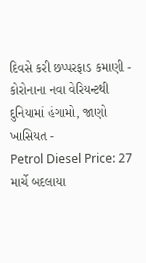દિવસે કરી છપ્પરફાડ કમાણી -
કોરોનાના નવા વેરિયન્ટથી દુનિયામાં હંગામો, જાણો ખાસિયત -
Petrol Diesel Price: 27 માર્ચે બદલાયા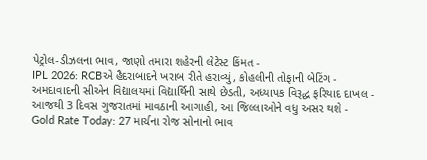પેટ્રોલ-ડીઝલના ભાવ, જાણો તમારા શહેરની લેટેસ્ટ કિંમત -
IPL 2026: RCBએ હૈદરાબાદને ખરાબ રીતે હરાવ્યું, કોહલીની તોફાની બેટિંગ -
અમદાવાદની સીએન વિદ્યાલયમાં વિદ્યાર્થિની સાથે છેડતી, અધ્યાપક વિરૂદ્ધ ફરિયાદ દાખલ -
આજથી 3 દિવસ ગુજરાતમાં માવઠાની આગાહી, આ જિલ્લાઓને વધુ અસર થશે -
Gold Rate Today: 27 માર્ચના રોજ સોનાનો ભાવ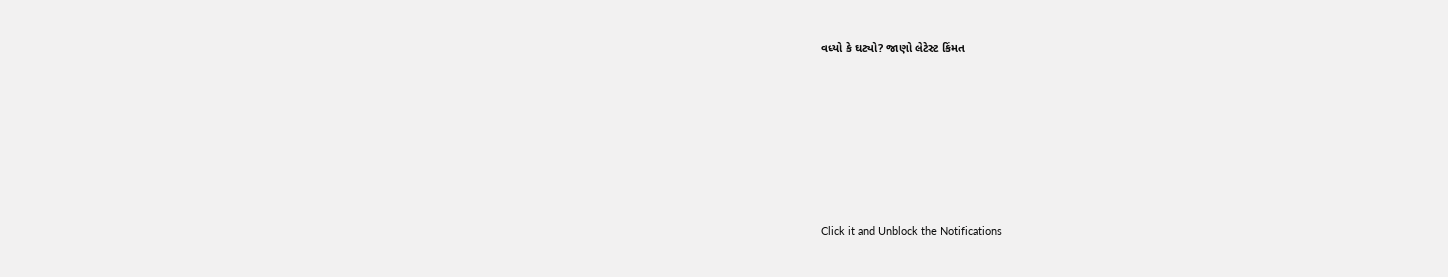વધ્યો કે ઘટ્યો? જાણો લેટેસ્ટ કિંમત









Click it and Unblock the Notifications